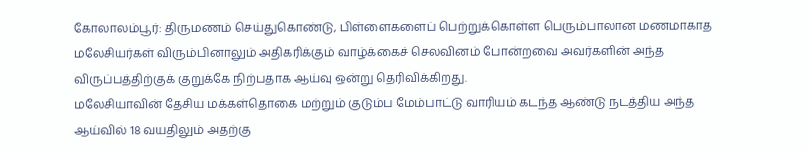கோலாலம்பூர்: திருமணம் செய்துகொண்டு, பிள்ளைகளைப் பெற்றுக்கொள்ள பெரும்பாலான மணமாகாத மலேசியர்கள் விரும்பினாலும் அதிகரிக்கும் வாழ்க்கைச் செலவினம் போன்றவை அவர்களின் அந்த விருப்பத்திற்குக் குறுக்கே நிற்பதாக ஆய்வு ஒன்று தெரிவிக்கிறது.
மலேசியாவின் தேசிய மக்கள்தொகை மற்றும் குடும்ப மேம்பாட்டு வாரியம் கடந்த ஆண்டு நடத்திய அந்த ஆய்வில் 18 வயதிலும் அதற்கு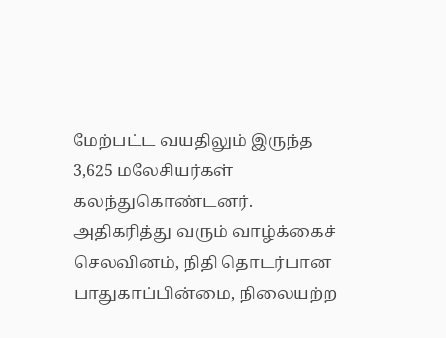மேற்பட்ட வயதிலும் இருந்த 3,625 மலேசியர்கள் கலந்துகொண்டனர்.
அதிகரித்து வரும் வாழ்க்கைச் செலவினம், நிதி தொடர்பான பாதுகாப்பின்மை, நிலையற்ற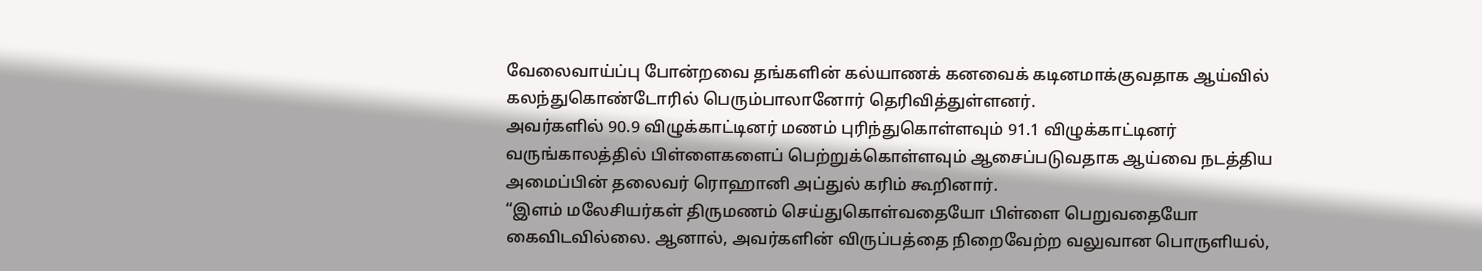வேலைவாய்ப்பு போன்றவை தங்களின் கல்யாணக் கனவைக் கடினமாக்குவதாக ஆய்வில் கலந்துகொண்டோரில் பெரும்பாலானோர் தெரிவித்துள்ளனர்.
அவர்களில் 90.9 விழுக்காட்டினர் மணம் புரிந்துகொள்ளவும் 91.1 விழுக்காட்டினர் வருங்காலத்தில் பிள்ளைகளைப் பெற்றுக்கொள்ளவும் ஆசைப்படுவதாக ஆய்வை நடத்திய அமைப்பின் தலைவர் ரொஹானி அப்துல் கரிம் கூறினார்.
“இளம் மலேசியர்கள் திருமணம் செய்துகொள்வதையோ பிள்ளை பெறுவதையோ கைவிடவில்லை. ஆனால், அவர்களின் விருப்பத்தை நிறைவேற்ற வலுவான பொருளியல்,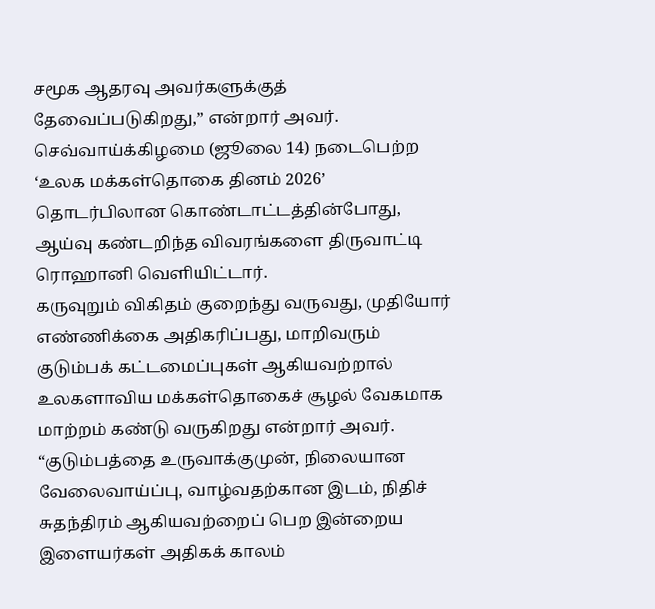சமூக ஆதரவு அவர்களுக்குத் தேவைப்படுகிறது,” என்றார் அவர்.
செவ்வாய்க்கிழமை (ஜூலை 14) நடைபெற்ற ‘உலக மக்கள்தொகை தினம் 2026’ தொடர்பிலான கொண்டாட்டத்தின்போது, ஆய்வு கண்டறிந்த விவரங்களை திருவாட்டி ரொஹானி வெளியிட்டார்.
கருவுறும் விகிதம் குறைந்து வருவது, முதியோர் எண்ணிக்கை அதிகரிப்பது, மாறிவரும் குடும்பக் கட்டமைப்புகள் ஆகியவற்றால் உலகளாவிய மக்கள்தொகைச் சூழல் வேகமாக மாற்றம் கண்டு வருகிறது என்றார் அவர்.
“குடும்பத்தை உருவாக்குமுன், நிலையான வேலைவாய்ப்பு, வாழ்வதற்கான இடம், நிதிச் சுதந்திரம் ஆகியவற்றைப் பெற இன்றைய இளையர்கள் அதிகக் காலம்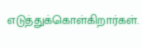எடுத்துக்கொள்கிறார்கள்.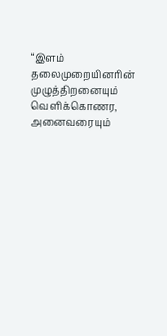“இளம் தலைமுறையினரின் முழுத்திறனையும் வெளிக்கொணர, அனைவரையும்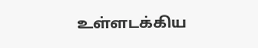உள்ளடக்கிய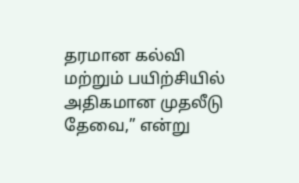தரமான கல்வி மற்றும் பயிற்சியில் அதிகமான முதலீடு தேவை,” என்று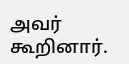அவர் கூறினார்.